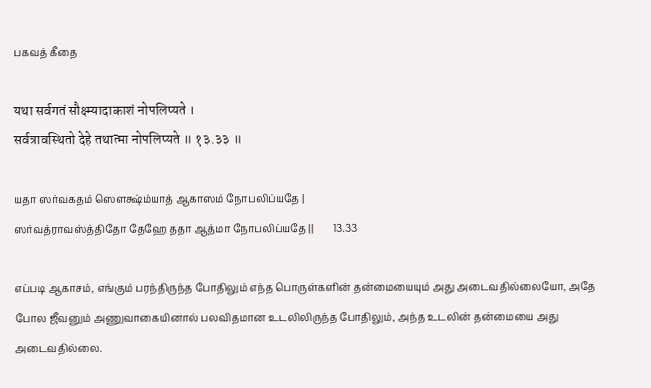பகவத் கீதை

यथा सर्वगतं सौक्ष्म्यादाकाशं नोपलिप्यते ।
सर्वत्रावस्थितो देहे तथात्मा नोपलिप्यते ॥ १३.३३ ॥

யதா ஸர்வகதம் ஸௌக்ஷ்ம்யாத் ஆகாஸம் நோபலிப்யதே |
ஸர்வத்ராவஸ்த்திதோ தேஹே ததா ஆத்மா நோபலிப்யதே ||        13.33

எப்படி ஆகாசம், எங்கும் பரந்திருந்த போதிலும் எந்த பொருள்களின் தன்மையையும் அது அடைவதில்லையோ, அதே போல ஜீவனும் அணுவாகையினால் பலவிதமான உடலிலிருந்த போதிலும், அந்த உடலின் தன்மையை அது அடைவதில்லை.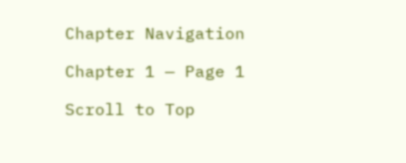Chapter Navigation

Chapter 1 — Page 1

Scroll to Top